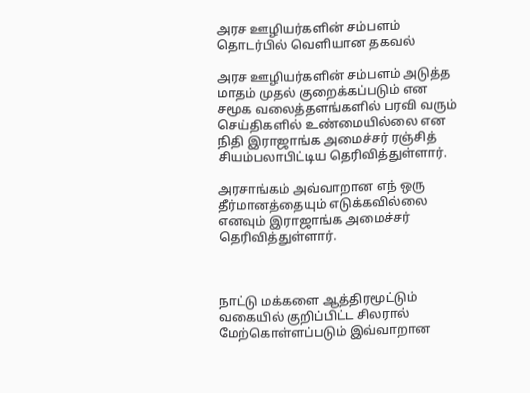அரச ஊழியர்களின் சம்பளம் தொடர்பில் வெளியான தகவல்

அரச ஊழியர்களின் சம்பளம் அடுத்த மாதம் முதல் குறைக்கப்படும் என சமூக வலைத்தளங்களில் பரவி வரும் செய்திகளில் உண்மையில்லை என நிதி இராஜாங்க அமைச்சர் ரஞ்சித் சியம்பலாபிட்டிய தெரிவித்துள்ளார்.

அரசாங்கம் அவ்வாறான எந் ஒரு தீர்மானத்தையும் எடுக்கவில்லை எனவும் இராஜாங்க அமைச்சர் தெரிவித்துள்ளார்.



நாட்டு மக்களை ஆத்திரமூட்டும் வகையில் குறிப்பிட்ட சிலரால் மேற்கொள்ளப்படும் இவ்வாறான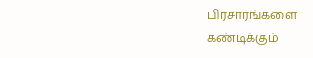பிரசாரங்களை கண்டிக்கும்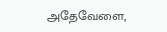அதேவேளை,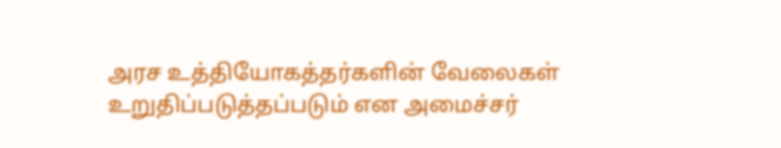அரச உத்தியோகத்தர்களின் வேலைகள் உறுதிப்படுத்தப்படும் என அமைச்சர்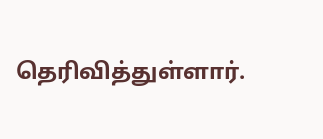தெரிவித்துள்ளார்.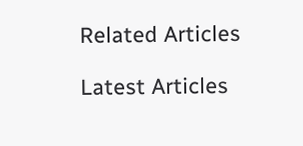Related Articles

Latest Articles